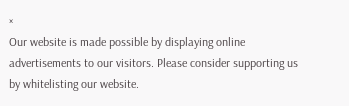×
Our website is made possible by displaying online advertisements to our visitors. Please consider supporting us by whitelisting our website.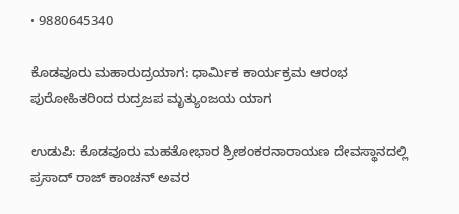• 9880645340

ಕೊಡವೂರು ಮಹಾರುದ್ರಯಾಗ: ಧಾರ್ಮಿಕ ಕಾರ್ಯಕ್ರಮ ಆರಂಭ ಪುರೋಹಿತರಿಂದ ರುದ್ರಜಪ ಮೃತ್ಯುಂಜಯ ಯಾಗ

ಉಡುಪಿ: ಕೊಡವೂರು ಮಹತೋಭಾರ ಶ್ರೀಶಂಕರನಾರಾಯಣ ದೇವಸ್ಥಾನದಲ್ಲಿ ಪ್ರಸಾದ್ ರಾಜ್ ಕಾಂಚನ್ ಅವರ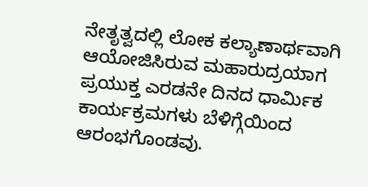ನೇತೃತ್ವದಲ್ಲಿ ಲೋಕ ಕಲ್ಯಾಣಾರ್ಥವಾಗಿ ಆಯೋಜಿಸಿರುವ ಮಹಾರುದ್ರಯಾಗ ಪ್ರಯುಕ್ತ ಎರಡನೇ ದಿನದ ಧಾರ್ಮಿಕ ಕಾರ್ಯಕ್ರಮಗಳು ಬೆಳಿಗ್ಗೆಯಿಂದ ಆರಂಭಗೊಂಡವು.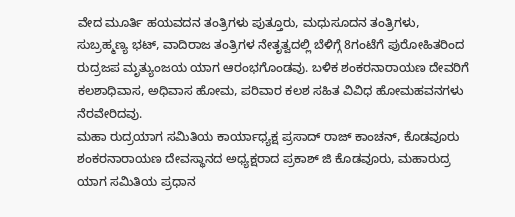ವೇದ ಮೂರ್ತಿ ಹಯವದನ ತಂತ್ರಿಗಳು ಪುತ್ತೂರು, ಮಧುಸೂದನ ತಂತ್ರಿಗಳು, ಸುಬ್ರಹ್ಮಣ್ಯ ಭಟ್, ವಾದಿರಾಜ ತಂತ್ರಿಗಳ ನೇತೃತ್ವದಲ್ಲಿ ಬೆಳಿಗ್ಗೆ 8ಗಂಟೆಗೆ ಪುರೋಹಿತರಿಂದ
ರುದ್ರಜಪ ಮೃತ್ಯುಂಜಯ ಯಾಗ ಆರಂಭಗೊಂಡವು. ಬಳಿಕ ಶಂಕರನಾರಾಯಣ ದೇವರಿಗೆ ಕಲಶಾಧಿವಾಸ, ಅಧಿವಾಸ ಹೋಮ, ಪರಿವಾರ ಕಲಶ ಸಹಿತ ವಿವಿಧ ಹೋಮಹವನಗಳು ನೆರವೇರಿದವು.
ಮಹಾ ರುದ್ರಯಾಗ ಸಮಿತಿಯ ಕಾರ್ಯಾಧ್ಯಕ್ಷ ಪ್ರಸಾದ್ ರಾಜ್ ಕಾಂಚನ್, ಕೊಡವೂರು ಶಂಕರನಾರಾಯಣ ದೇವಸ್ಥಾನದ ಅಧ್ಯಕ್ಷರಾದ ಪ್ರಕಾಶ್ ಜಿ ಕೊಡವೂರು, ಮಹಾರುದ್ರ ಯಾಗ ಸಮಿತಿಯ ಪ್ರಧಾನ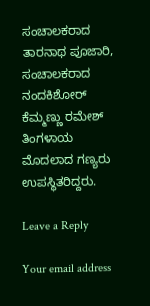ಸಂಚಾಲಕರಾದ ತಾರನಾಥ ಪೂಜಾರಿ, ಸಂಚಾಲಕರಾದ ನಂದಕಿಶೋರ್ ಕೆಮ್ಮಣ್ಣು ರಮೇಶ್ ತಿಂಗಳಾಯ ಮೊದಲಾದ ಗಣ್ಯರು ಉಪಸ್ಥಿತರಿದ್ದರು.

Leave a Reply

Your email address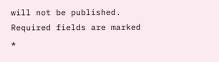will not be published. Required fields are marked *